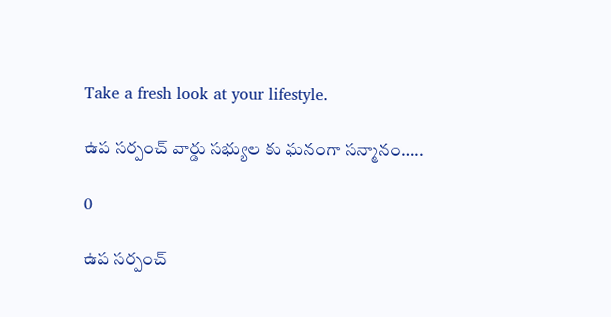Take a fresh look at your lifestyle.

ఉప సర్పంచ్ వార్డు సభ్యుల కు ఘనంగా సన్మానం…..

0

ఉప సర్పంచ్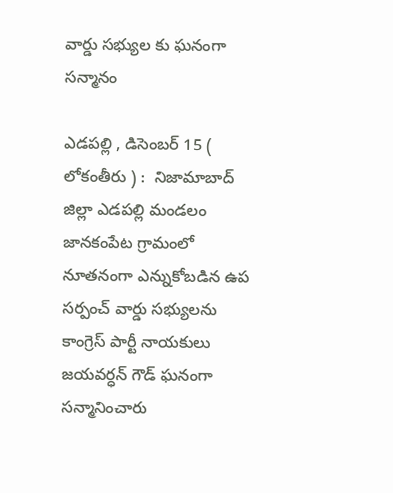వార్డు సభ్యుల కు ఘనంగా సన్మానం

ఎడపల్లి , డిసెంబర్ 15 ( లోకంతీరు ) :  నిజామాబాద్ జిల్లా ఎడపల్లి మండలం జానకంపేట గ్రామంలో నూతనంగా ఎన్నుకోబడిన ఉప సర్పంచ్ వార్డు సభ్యులను కాంగ్రెస్ పార్టీ నాయకులు జయవర్ధన్ గౌడ్ ఘనంగా సన్మానించారు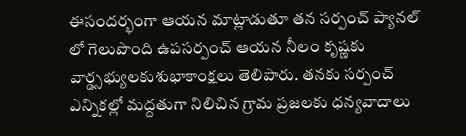ఈసందర్భంగా ఆయన మాట్లాడుతూ తన సర్పంచ్ ప్యానల్ లో గెలుపొంది ఉపసర్పంచ్ ఆయన నీలం కృష్ణకు వార్డ్సభ్యులకుశుభాకాంక్షలు తెలిపారు. తనకు సర్పంచ్ ఎన్నికల్లో మద్దతుగా నిలిచిన గ్రామ ప్రజలకు ధన్యవాదాలు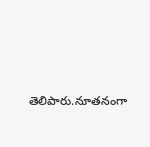తెలిపారు.నూతనంగా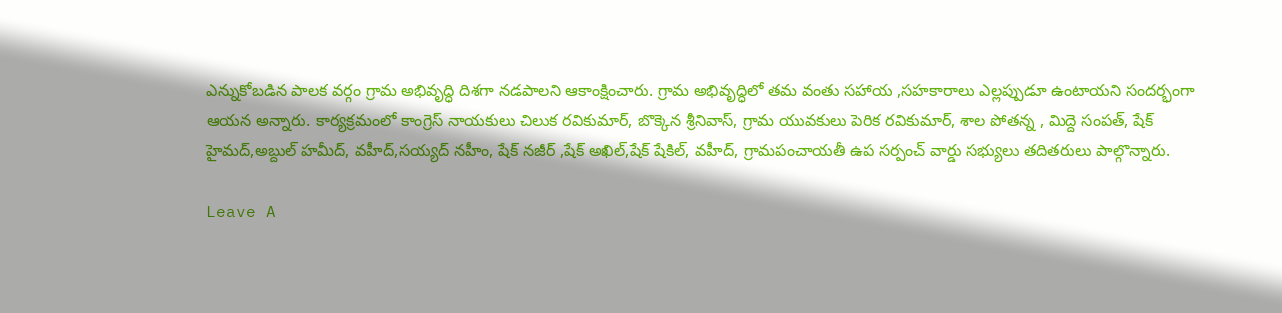ఎన్నుకోబడిన పాలక వర్గం గ్రామ అభివృద్ధి దిశగా నడపాలని ఆకాంక్షించారు. గ్రామ అభివృద్ధిలో తమ వంతు సహాయ ,సహకారాలు ఎల్లప్పుడూ ఉంటాయని సందర్భంగా ఆయన అన్నారు. కార్యక్రమంలో కాంగ్రెస్ నాయకులు చిలుక రవికుమార్, బొక్కెన శ్రీనివాస్, గ్రామ యువకులు పెరిక రవికుమార్, శాల పోతన్న , మిద్దె సంపత్, షేక్ హైమద్,అబ్దుల్ హమీద్, వహీద్,సయ్యద్ నహీం, షేక్ నజీర్ ,షేక్ అఖిల్,షేక్ షేకిల్, వహీద్, గ్రామపంచాయతీ ఉప సర్పంచ్ వార్డు సభ్యులు తదితరులు పాల్గొన్నారు.

Leave A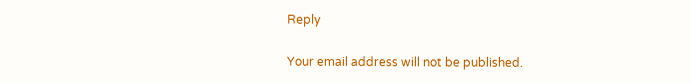Reply

Your email address will not be published.